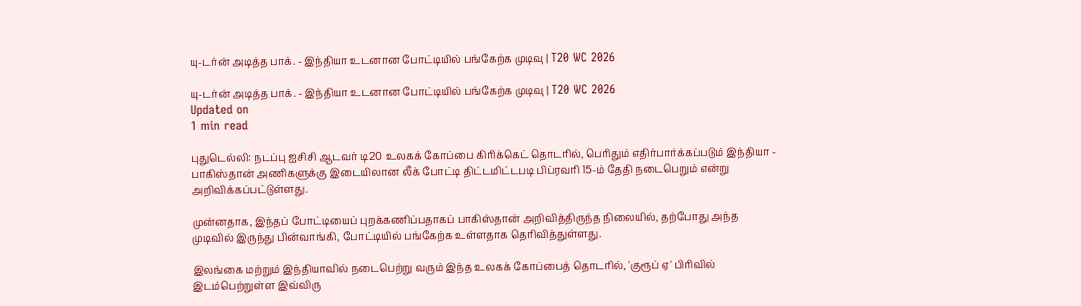யு-டர்ன் அடித்த பாக். - இந்தியா உடனான போட்டியில் பங்கேற்க முடிவு | T20 WC 2026

யு-டர்ன் அடித்த பாக். - இந்தியா உடனான போட்டியில் பங்கேற்க முடிவு | T20 WC 2026
Updated on
1 min read

புதுடெல்லி: நடப்பு ஐசிசி ஆடவர் டி20 உலகக் கோப்பை கிரிக்கெட் தொடரில், பெரிதும் எதிர்பார்க்கப்படும் இந்தியா - பாகிஸ்தான் அணிகளுக்கு இடையிலான லீக் போட்டி திட்டமிட்டபடி பிப்ரவரி 15-ம் தேதி நடைபெறும் என்று அறிவிக்கப்பட்டுள்ளது.

முன்னதாக, இந்தப் போட்டியைப் புறக்கணிப்பதாகப் பாகிஸ்தான் அறிவித்திருந்த நிலையில், தற்போது அந்த முடிவில் இருந்து பின்வாங்கி, போட்டியில் பங்கேற்க உள்ளதாக தெரிவித்துள்ளது.

இலங்கை மற்றும் இந்தியாவில் நடைபெற்று வரும் இந்த உலகக் கோப்பைத் தொடரில், 'குரூப் ஏ' பிரிவில் இடம்பெற்றுள்ள இவ்விரு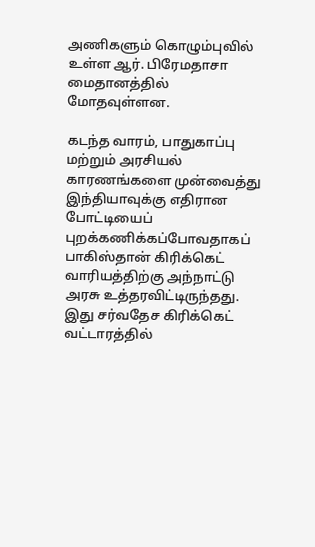அணிகளும் கொழும்புவில் உள்ள ஆர். பிரேமதாசா மைதானத்தில் மோதவுள்ளன.

கடந்த வாரம், பாதுகாப்பு மற்றும் அரசியல் காரணங்களை முன்வைத்து இந்தியாவுக்கு எதிரான போட்டியைப் புறக்கணிக்கப்போவதாகப் பாகிஸ்தான் கிரிக்கெட் வாரியத்திற்கு அந்நாட்டு அரசு உத்தரவிட்டிருந்தது. இது சர்வதேச கிரிக்கெட் வட்டாரத்தில்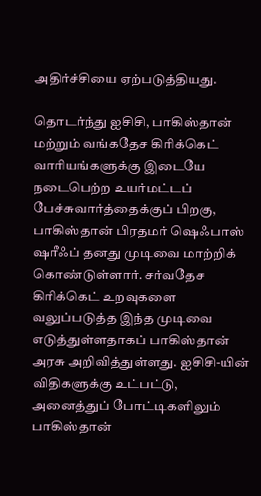அதிர்ச்சியை ஏற்படுத்தியது.

தொடர்ந்து ஐசிசி, பாகிஸ்தான் மற்றும் வங்கதேச கிரிக்கெட் வாரியங்களுக்கு இடையே நடைபெற்ற உயர்மட்டப் பேச்சுவார்த்தைக்குப் பிறகு, பாகிஸ்தான் பிரதமர் ஷெஃபாஸ் ஷரீஃப் தனது முடிவை மாற்றிக் கொண்டுள்ளார். சர்வதேச கிரிக்கெட் உறவுகளை வலுப்படுத்த இந்த முடிவை எடுத்துள்ளதாகப் பாகிஸ்தான் அரசு அறிவித்துள்ளது. ஐசிசி-யின் விதிகளுக்கு உட்பட்டு, அனைத்துப் போட்டிகளிலும் பாகிஸ்தான்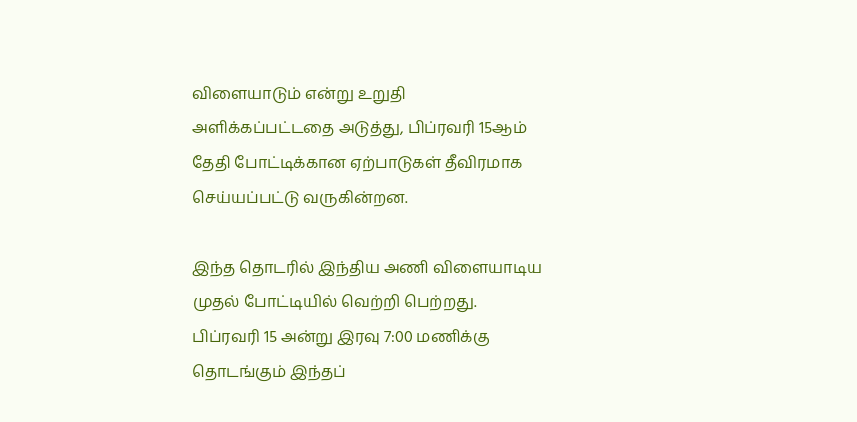விளையாடும் என்று உறுதி அளிக்கப்பட்டதை அடுத்து, பிப்ரவரி 15ஆம் தேதி போட்டிக்கான ஏற்பாடுகள் தீவிரமாக செய்யப்பட்டு வருகின்றன.

இந்த தொடரில் இந்திய அணி விளையாடிய முதல் போட்டியில் வெற்றி பெற்றது. பிப்ரவரி 15 அன்று இரவு 7:00 மணிக்கு தொடங்கும் இந்தப்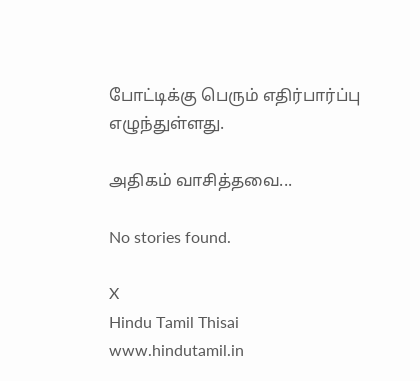போட்டிக்கு பெரும் எதிர்பார்ப்பு எழுந்துள்ளது.

அதிகம் வாசித்தவை...

No stories found.

X
Hindu Tamil Thisai
www.hindutamil.in